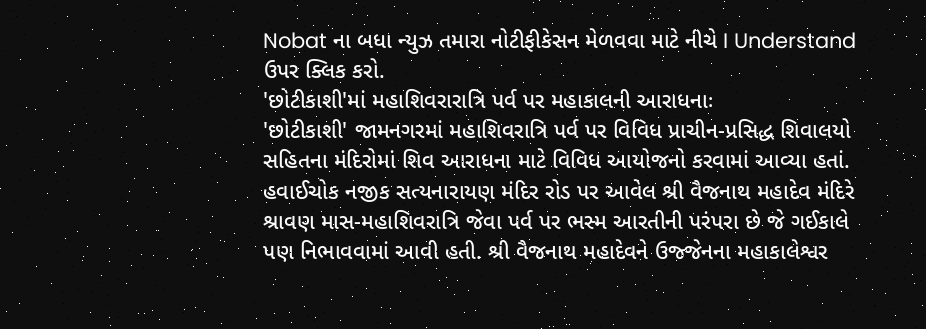Nobat ના બધા ન્યુઝ તમારા નોટીફીકેસન મેળવવા માટે નીચે I Understand ઉપર ક્લિક કરો.
'છોટીકાશી'માં મહાશિવરારાત્રિ પર્વ પર મહાકાલની આરાધનાઃ
'છોટીકાશી' જામનગરમાં મહાશિવરાત્રિ પર્વ પર વિવિધ પ્રાચીન-પ્રસિદ્ધ શિવાલયો સહિતના મંદિરોમાં શિવ આરાધના માટે વિવિધ આયોજનો કરવામાં આવ્યા હતાં. હવાઈચોક નજીક સત્યનારાયણ મંદિર રોડ પર આવેલ શ્રી વૈજનાથ મહાદેવ મંદિરે શ્રાવણ માસ-મહાશિવરાત્રિ જેવા પર્વ પર ભસ્મ આરતીની પરંપરા છે જે ગઈકાલે પણ નિભાવવામાં આવી હતી. શ્રી વૈજનાથ મહાદેવને ઉજ્જેનના મહાકાલેશ્વર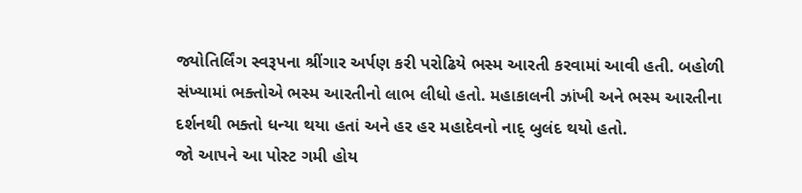જ્યોતિર્લિંગ સ્વરૂપના શ્રીંગાર અર્પણ કરી પરોઢિયે ભસ્મ આરતી કરવામાં આવી હતી. બહોળી સંખ્યામાં ભક્તોએ ભસ્મ આરતીનો લાભ લીધો હતો. મહાકાલની ઝાંખી અને ભસ્મ આરતીના દર્શનથી ભક્તો ધન્યા થયા હતાં અને હર હર મહાદેવનો નાદ્ બુલંદ થયો હતો.
જો આપને આ પોસ્ટ ગમી હોય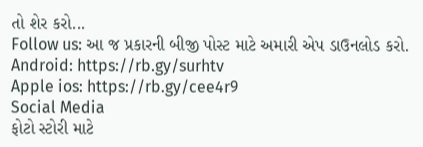તો શેર કરો...
Follow us: આ જ પ્રકારની બીજી પોસ્ટ માટે અમારી એપ ડાઉનલોડ કરો.
Android: https://rb.gy/surhtv
Apple ios: https://rb.gy/cee4r9
Social Media
ફોટો સ્ટોરી માટે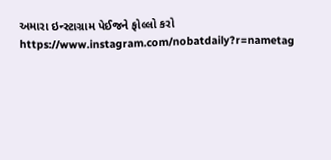અમારા ઇન્સ્ટાગ્રામ પેઈજને ફોલ્લો કરો
https://www.instagram.com/nobatdaily?r=nametag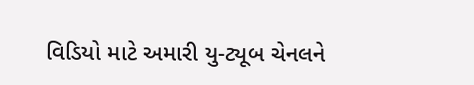વિડિયો માટે અમારી યુ-ટ્યૂબ ચેનલને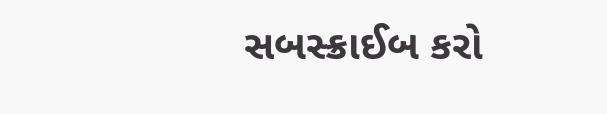સબસ્ક્રાઈબ કરો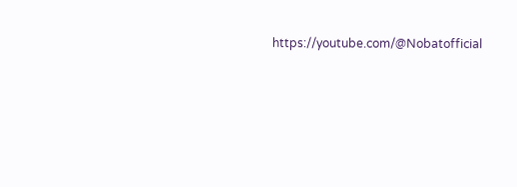https://youtube.com/@Nobatofficial